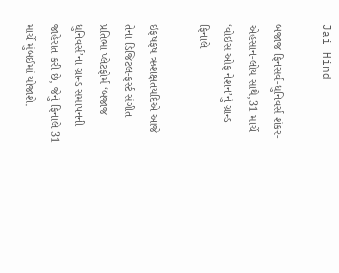Jai Hind

બજાજ ફિનસર્વ-ધુનિવર્સ શંકર-એહસાન-લોય સાથે,31 માર્ચે ‘વોઇસ ઓફ નેશન’નું ગ્રાન્ડ ફિનાલે

ઇફષફષ ઋશક્ષતયદિએ આજે તેના ડિજિટલ-ફર્સ્ટ સંગીત પ્રતિભા પ્લેટફોર્મ ‘બજાજ ધુનિવર્સ’ના ગ્રાન્ડ સમાપનની જાહેરાત કરી છે, જેનું ફિનાલે 31 માર્ચે મુંબઈમાં યોજાશે.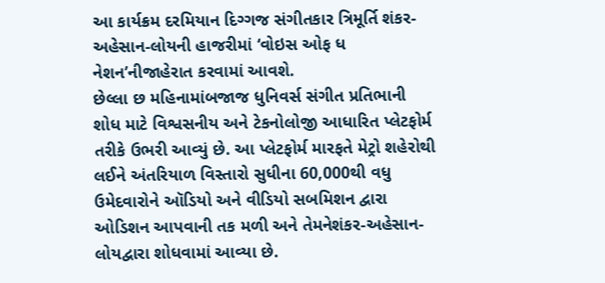આ કાર્યક્રમ દરમિયાન દિગ્ગજ સંગીતકાર ત્રિમૂર્તિ શંકર-અહેસાન-લોયની હાજરીમાં ‘વોઇસ ઓફ ધ નેશન’નીજાહેરાત કરવામાં આવશે.
છેલ્લા છ મહિનામાંબજાજ ધુનિવર્સ સંગીત પ્રતિભાની શોધ માટે વિશ્વસનીય અને ટેકનોલોજી આધારિત પ્લેટફોર્મ તરીકે ઉભરી આવ્યું છે. આ પ્લેટફોર્મ મારફતે મેટ્રો શહેરોથી લઈને અંતરિયાળ વિસ્તારો સુધીના 60,000થી વધુ ઉમેદવારોને ઑડિયો અને વીડિયો સબમિશન દ્વારા ઓડિશન આપવાની તક મળી અને તેમનેશંકર-અહેસાન-લોયદ્વારા શોધવામાં આવ્યા છે.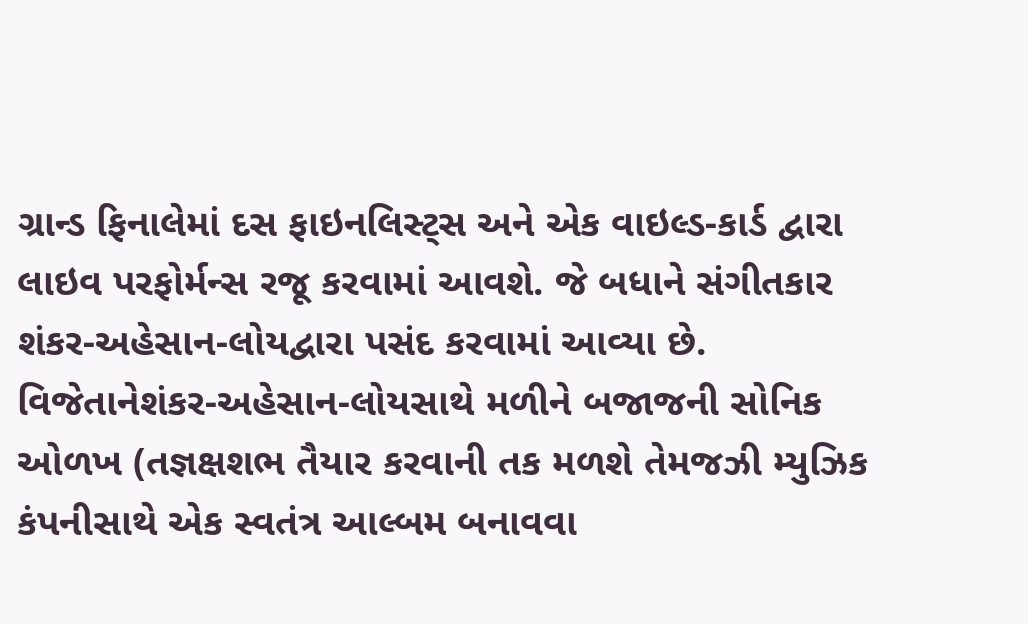ગ્રાન્ડ ફિનાલેમાં દસ ફાઇનલિસ્ટ્સ અને એક વાઇલ્ડ-કાર્ડ દ્વારા લાઇવ પરફોર્મન્સ રજૂ કરવામાં આવશે. જે બધાને સંગીતકાર શંકર-અહેસાન-લોયદ્વારા પસંદ કરવામાં આવ્યા છે. વિજેતાનેશંકર-અહેસાન-લોયસાથે મળીને બજાજની સોનિક ઓળખ (તજ્ઞક્ષશભ તૈયાર કરવાની તક મળશે તેમજઝી મ્યુઝિક કંપનીસાથે એક સ્વતંત્ર આલ્બમ બનાવવા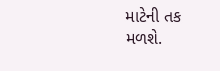માટેની તક મળશે.